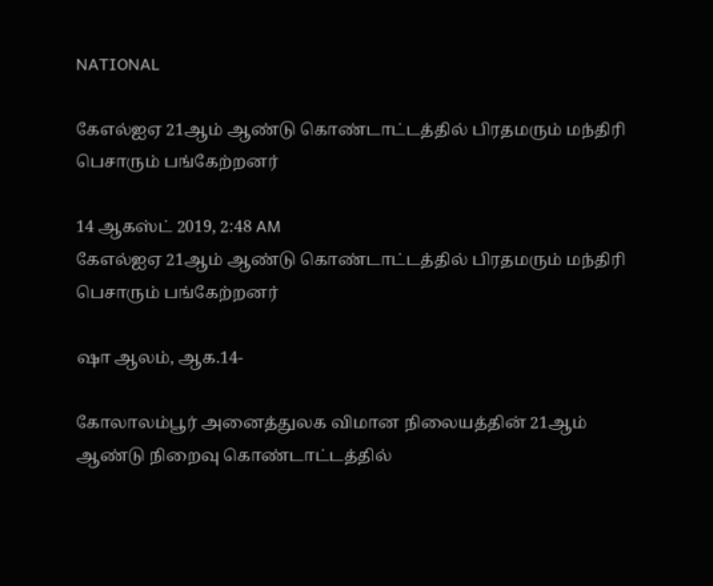NATIONAL

கேஎல்ஐஏ 21ஆம் ஆண்டு கொண்டாட்டத்தில் பிரதமரும் மந்திரி பெசாரும் பங்கேற்றனர்

14 ஆகஸ்ட் 2019, 2:48 AM
கேஎல்ஐஏ 21ஆம் ஆண்டு கொண்டாட்டத்தில் பிரதமரும் மந்திரி பெசாரும் பங்கேற்றனர்

ஷா ஆலம், ஆக.14-

கோலாலம்பூர் அனைத்துலக விமான நிலையத்தின் 21ஆம் ஆண்டு நிறைவு கொண்டாட்டத்தில்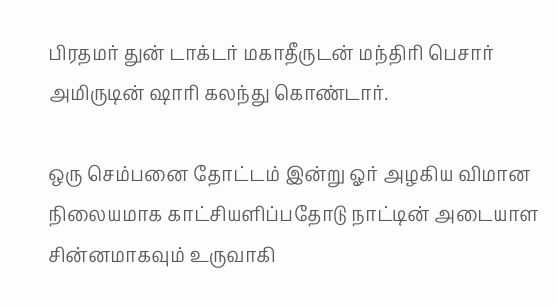பிரதமர் துன் டாக்டர் மகாதீருடன் மந்திரி பெசார் அமிருடின் ஷாரி கலந்து கொண்டார்.

ஒரு செம்பனை தோட்டம் இன்று ஓர் அழகிய விமான நிலையமாக காட்சியளிப்பதோடு நாட்டின் அடையாள சின்னமாகவும் உருவாகி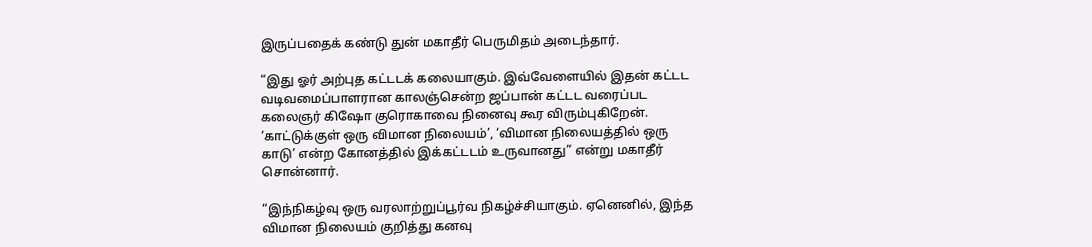இருப்பதைக் கண்டு துன் மகாதீர் பெருமிதம் அடைந்தார்.

“இது ஓர் அற்புத கட்டடக் கலையாகும். இவ்வேளையில் இதன் கட்டட வடிவமைப்பாளரான காலஞ்சென்ற ஜப்பான் கட்டட வரைப்பட கலைஞர் கிஷோ குரொகாவை நினைவு கூர விரும்புகிறேன். ‘காட்டுக்குள் ஒரு விமான நிலையம்’, ‘விமான நிலையத்தில் ஒரு காடு’ என்ற கோனத்தில் இக்கட்டடம் உருவானது” என்று மகாதீர் சொன்னார்.

“இந்நிகழ்வு ஒரு வரலாற்றுப்பூர்வ நிகழ்ச்சியாகும். ஏனெனில், இந்த விமான நிலையம் குறித்து கனவு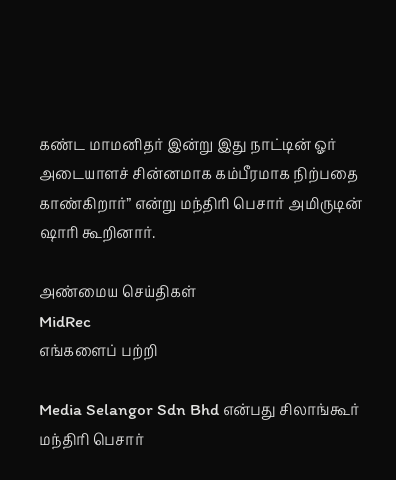கண்ட மாமனிதர் இன்று இது நாட்டின் ஓர் அடையாளச் சின்னமாக கம்பீரமாக நிற்பதை காண்கிறார்” என்று மந்திரி பெசார் அமிருடின் ஷாரி கூறினார்.

அண்மைய செய்திகள்
MidRec
எங்களைப் பற்றி

Media Selangor Sdn Bhd என்பது சிலாங்கூர் மந்திரி பெசார்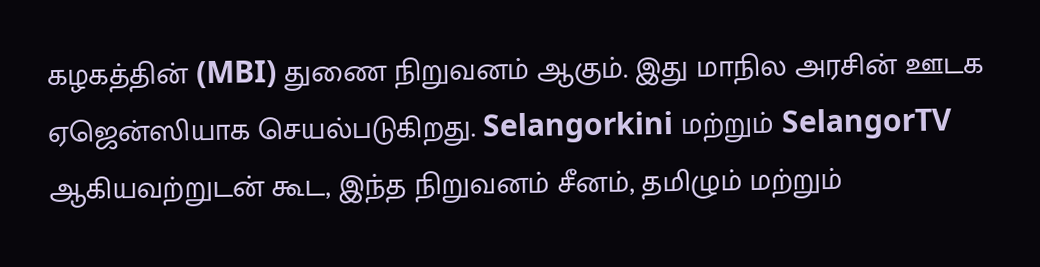கழகத்தின் (MBI) துணை நிறுவனம் ஆகும். இது மாநில அரசின் ஊடக ஏஜென்ஸியாக செயல்படுகிறது. Selangorkini மற்றும் SelangorTV ஆகியவற்றுடன் கூட, இந்த நிறுவனம் சீனம், தமிழும் மற்றும்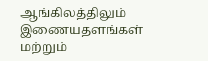ஆங்கிலத்திலும் இணையதளங்கள் மற்றும்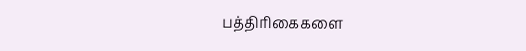பத்திரிகைகளை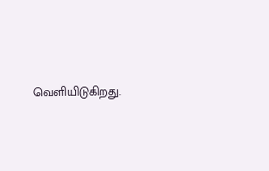வெளியிடுகிறது.